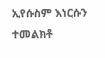ኢየሱስም እነርሱን ተመልክቶ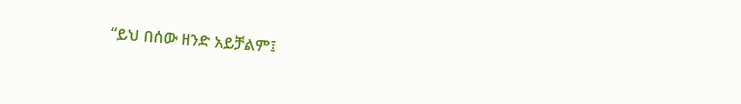“ይህ በሰው ዘንድ አይቻልም፤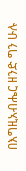በእግዚአብሔር ዘንድ ግን ሁሉ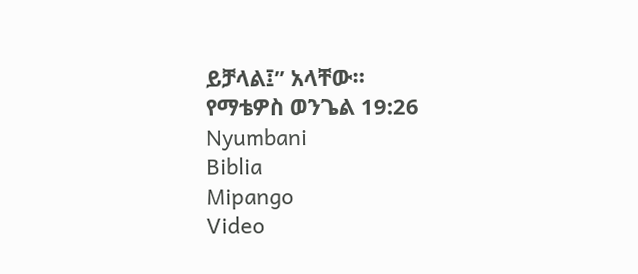ይቻላል፤” አላቸው።
የማቴዎስ ወንጌል 19:26
Nyumbani
Biblia
Mipango
Video